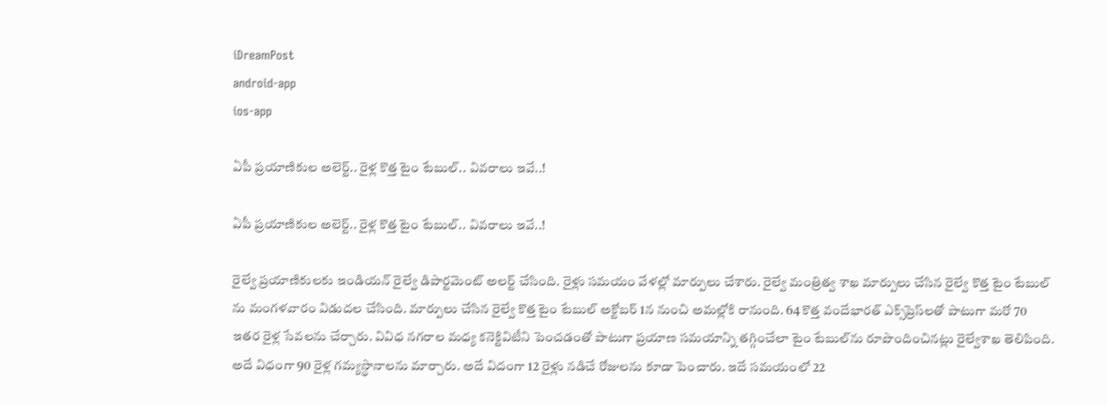iDreamPost
android-app
ios-app

ఏపీ ప్రయాణికుల అలెర్ట్.. రైళ్ల కొత్త టైం టేబుల్.. వివరాలు ఇవే..!

ఏపీ ప్రయాణికుల అలెర్ట్.. రైళ్ల కొత్త టైం టేబుల్.. వివరాలు ఇవే..!

రైల్వే ప్రయాణికులకు ఇండియన్ రైల్వే డిపార్టమెంట్ అలర్ట్ చేసింది. రైళ్లు సమయం వేళల్లో మార్పులు చేశారు. రైల్వే మంత్రిత్వ శాఖ మార్పులు చేసిన రైల్వే కొత్త టైం టేబుల్ ను మంగళవారం విడుదల చేసింది. మార్పులు చేసిన రైల్వే కొత్త టైం టేబుల్ అక్టోబర్ 1న నుంచి అమల్లోకి రానుంది. 64 కొత్త వందేభారత్‌ ఎక్స్‌ప్రెస్‌లతో పాటుగా మరో 70 ఇతర రైళ్ల సేవలను చేర్చారు. వివిధ నగరాల మధ్య కనెక్టివిటీని పెంచడంతో పాటుగా ప్రయాణ సమయాన్ని తగ్గించేలా టైం టేబుల్‌ను రూపొందించినట్లు రైల్వేశాఖ తెలిపింది.  అదే విధంగా 90 రైళ్ల గమ్యస్థానాలను మార్చారు. అదే విదంగా 12 రైళ్లు నడిచే రోజులను కూడా పెంచారు. ఇదే సమయంలో 22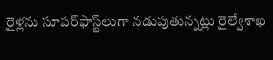రైళ్లను సూపర్‌ఫాస్ట్‌లుగా నడుపుతున్నట్లు రైల్వేశాఖ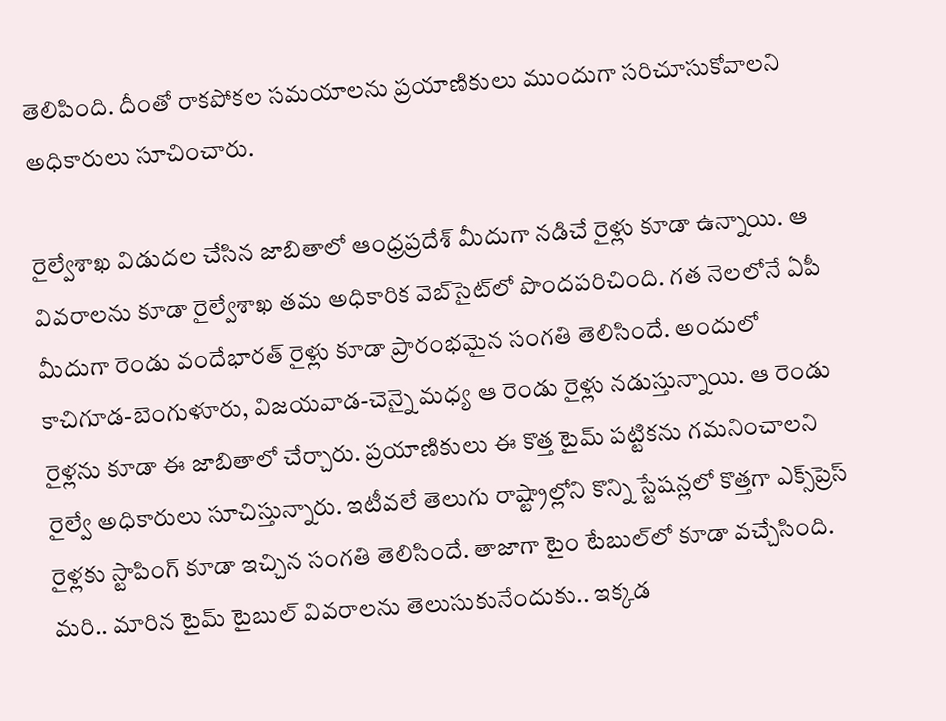తెలిపింది. దీంతో రాకపోకల సమయాలను ప్రయాణికులు ముందుగా సరిచూసుకోవాలని అధికారులు సూచించారు.

రైల్వేశాఖ విడుదల చేసిన జాబితాలో ఆంధ్రప్రదేశ్ మీదుగా నడిచే రైళ్లు కూడా ఉన్నాయి. ఆ వివరాలను కూడా రైల్వేశాఖ తమ అధికారిక వెబ్‌సైట్‌లో పొందపరిచింది. గత నెలలోనే ఏపీ మీదుగా రెండు వందేభారత్ రైళ్లు కూడా ప్రారంభమైన సంగతి తెలిసిందే. అందులో కాచిగూడ-బెంగుళూరు, విజయవాడ-చెన్నై మధ్య ఆ రెండు రైళ్లు నడుస్తున్నాయి. ఆ రెండు రైళ్లను కూడా ఈ జాబితాలో చేర్చారు. ప్రయాణికులు ఈ కొత్త టైమ్ పట్టికను గమనించాలని రైల్వే అధికారులు సూచిస్తున్నారు. ఇటీవలే తెలుగు రాష్ట్రాల్లోని కొన్ని స్టేషన్లలో కొత్తగా ఎక్స్‌ప్రెస్ రైళ్లకు స్టాపింగ్‌ కూడా ఇచ్చిన సంగతి తెలిసిందే. తాజాగా టైం టేబుల్‌లో కూడా వచ్చేసింది. మరి.. మారిన టైమ్ టైబుల్ వివరాలను తెలుసుకునేందుకు.. ఇక్కడ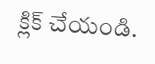క్లిక్ చేయండి.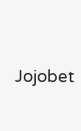Jojobet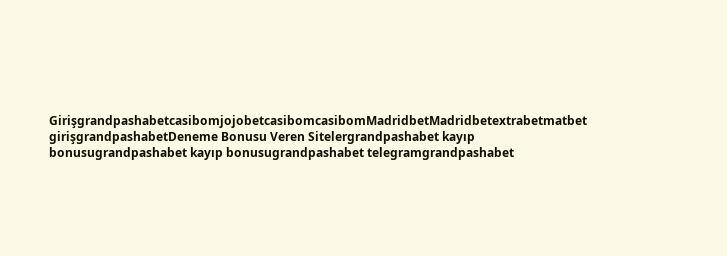GirişgrandpashabetcasibomjojobetcasibomcasibomMadridbetMadridbetextrabetmatbet girişgrandpashabetDeneme Bonusu Veren Sitelergrandpashabet kayıp bonusugrandpashabet kayıp bonusugrandpashabet telegramgrandpashabet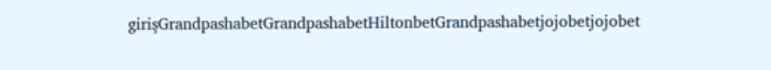girişGrandpashabetGrandpashabetHiltonbetGrandpashabetjojobetjojobet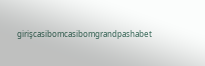girişcasibomcasibomgrandpashabet